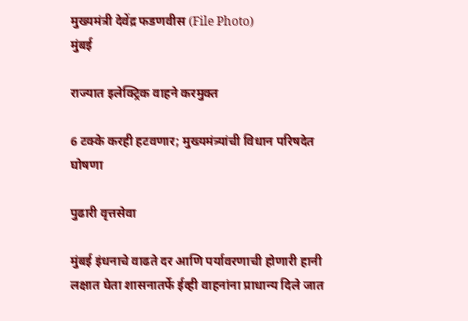मुख्यमंत्री देवेंद्र फडणवीस (File Photo)
मुंबई

राज्यात इलेक्ट्रिक वाहने करमुक्त

6 टक्के करही हटवणार; मुख्यमंत्र्यांची विधान परिषदेत घोषणा

पुढारी वृत्तसेवा

मुंबई इंधनाचे वाढते दर आणि पर्यावरणाची होणारी हानी लक्षात घेता शासनातर्फे ईव्ही वाहनांना प्राधान्य दिले जात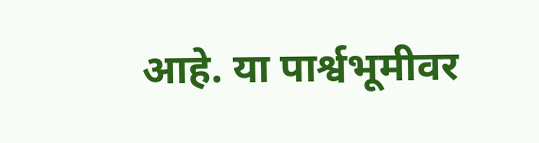आहे. या पार्श्वभूमीवर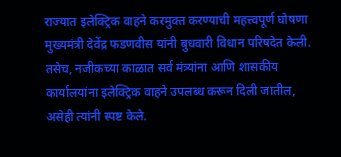राज्यात इलेक्ट्रिक वाहने करमुक्त करण्याची महत्त्वपूर्ण घोषणा मुख्यमंत्री देवेंद्र फडणवीस यांनी बुधवारी विधान परिषदेत केली. तसेच, नजीकच्या काळात सर्व मंत्र्यांना आणि शासकीय कार्यालयांना इलेक्ट्रिक वाहने उपलब्ध करून दिली जातील, असेही त्यांनी स्पष्ट केले.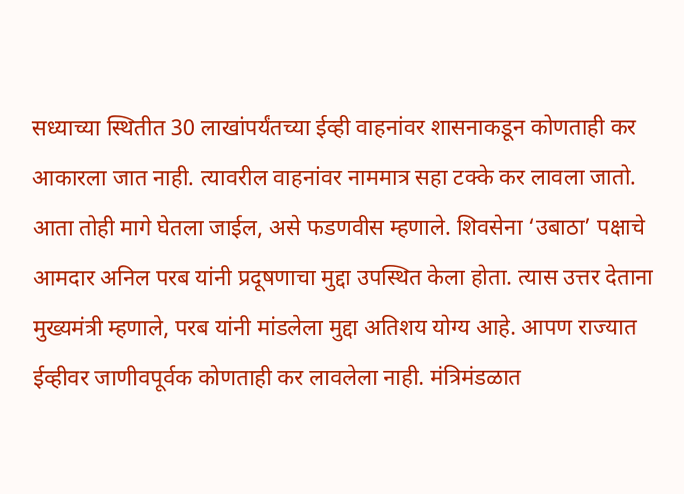सध्याच्या स्थितीत 30 लाखांपर्यंतच्या ईव्ही वाहनांवर शासनाकडून कोणताही कर आकारला जात नाही. त्यावरील वाहनांवर नाममात्र सहा टक्के कर लावला जातो. आता तोही मागे घेतला जाईल, असे फडणवीस म्हणाले. शिवसेना ‘उबाठा’ पक्षाचे आमदार अनिल परब यांनी प्रदूषणाचा मुद्दा उपस्थित केला होता. त्यास उत्तर देताना मुख्यमंत्री म्हणाले, परब यांनी मांडलेला मुद्दा अतिशय योग्य आहे. आपण राज्यात ईव्हीवर जाणीवपूर्वक कोणताही कर लावलेला नाही. मंत्रिमंडळात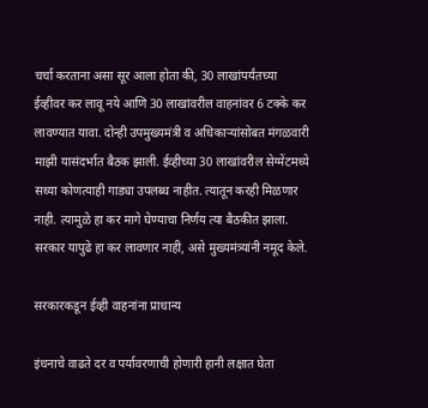चर्चा करताना असा सूर आला होता की, 30 लाखांपर्यंतच्या ईव्हीवर कर लावू नये आणि 30 लाखांवरील वाहनांवर 6 टक्के कर लावण्यात यावा. दोन्ही उपमुख्यमंत्री व अधिकार्‍यांसोबत मंगळवारी माझी यासंदर्भात बैठक झाली. ईव्हीच्या 30 लाखांवरील सेग्मेंटमध्ये सध्या कोणत्याही गाड्या उपलब्ध नाहीत. त्यातून करही मिळणार नाही. त्यामुळे हा कर मागे घेण्याचा निर्णय त्या बैठकीत झाला. सरकार यापुढे हा कर लावणार नाही, असे मुख्यमंत्र्यांनी नमूद केले.

सरकारकडून ईव्ही वाहनांना प्राधान्य

इंधनाचे वाढते दर व पर्यावरणाची होणारी हानी लक्षात घेता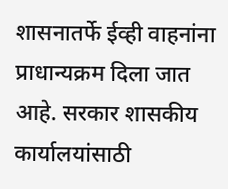शासनातर्फे ईव्ही वाहनांना प्राधान्यक्रम दिला जात आहे. सरकार शासकीय कार्यालयांसाठी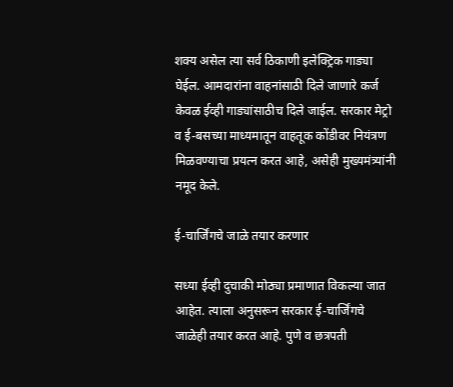शक्य असेल त्या सर्व ठिकाणी इलेक्ट्रिक गाड्या घेईल. आमदारांना वाहनांसाठी दिले जाणारे कर्ज केवळ ईव्ही गाड्यांसाठीच दिले जाईल. सरकार मेट्रो व ई-बसच्या माध्यमातून वाहतूक कोंडीवर नियंत्रण मिळवण्याचा प्रयत्न करत आहे, असेही मुख्यमंत्र्यांनी नमूद केले.

ई-चार्जिंगचे जाळे तयार करणार

सध्या ईव्ही दुचाकी मोठ्या प्रमाणात विकल्या जात आहेत. त्याला अनुसरून सरकार ई-चार्जिंगचे जाळेही तयार करत आहे. पुणे व छत्रपती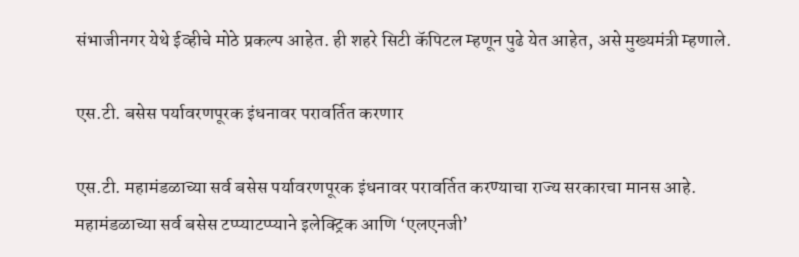संभाजीनगर येथे ईव्हीचे मोठे प्रकल्प आहेत. ही शहरे सिटी कॅपिटल म्हणून पुढे येत आहेत, असे मुख्यमंत्री म्हणाले.

एस.टी. बसेस पर्यावरणपूरक इंधनावर परावर्तित करणार

एस.टी. महामंडळाच्या सर्व बसेस पर्यावरणपूरक इंधनावर परावर्तित करण्याचा राज्य सरकारचा मानस आहे. महामंडळाच्या सर्व बसेस टप्प्याटप्प्याने इलेक्ट्रिक आणि ‘एलएनजी’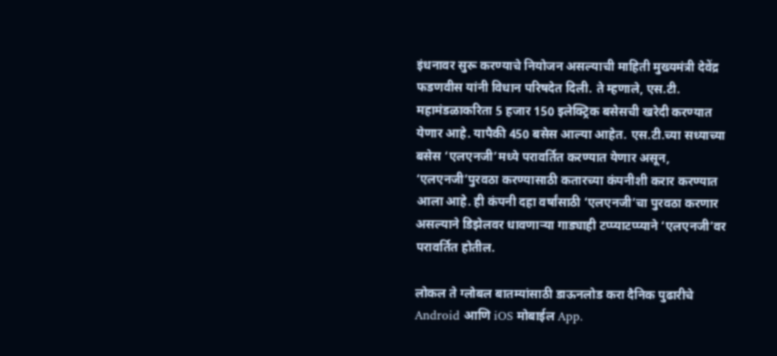इंधनावर सुरू करण्याचे नियोजन असल्याची माहिती मुख्यमंत्री देवेंद्र फडणवीस यांनी विधान परिषदेत दिली. ते म्हणाले, एस.टी. महामंडळाकरिता 5 हजार 150 इलेक्ट्रिक बसेसची खरेदी करण्यात येणार आहे. यापैकी 450 बसेस आल्या आहेत. एस.टी.च्या सध्याच्या बसेस ‘एलएनजी’मध्ये परावर्तित करण्यात येणार असून, ‘एलएनजी’पुरवठा करण्यासाठी कतारच्या कंपनीशी करार करण्यात आला आहे. ही कंपनी दहा वर्षांसाठी ‘एलएनजी’चा पुरवठा करणार असल्याने डिझेलवर धावणार्‍या गाड्याही टप्प्याटप्प्याने ‘एलएनजी’वर परावर्तित होतील.

लोकल ते ग्लोबल बातम्यांसाठी डाऊनलोड करा दैनिक पुढारीचे Android आणि iOS मोबाईल App.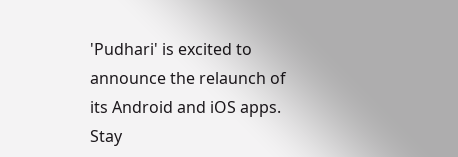'Pudhari' is excited to announce the relaunch of its Android and iOS apps. Stay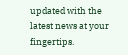updated with the latest news at your fingertips.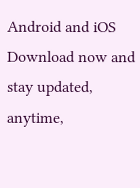Android and iOS Download now and stay updated, anytime,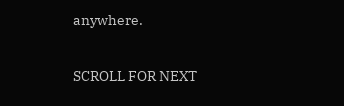anywhere.

SCROLL FOR NEXT